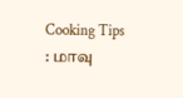Cooking Tips : மாவு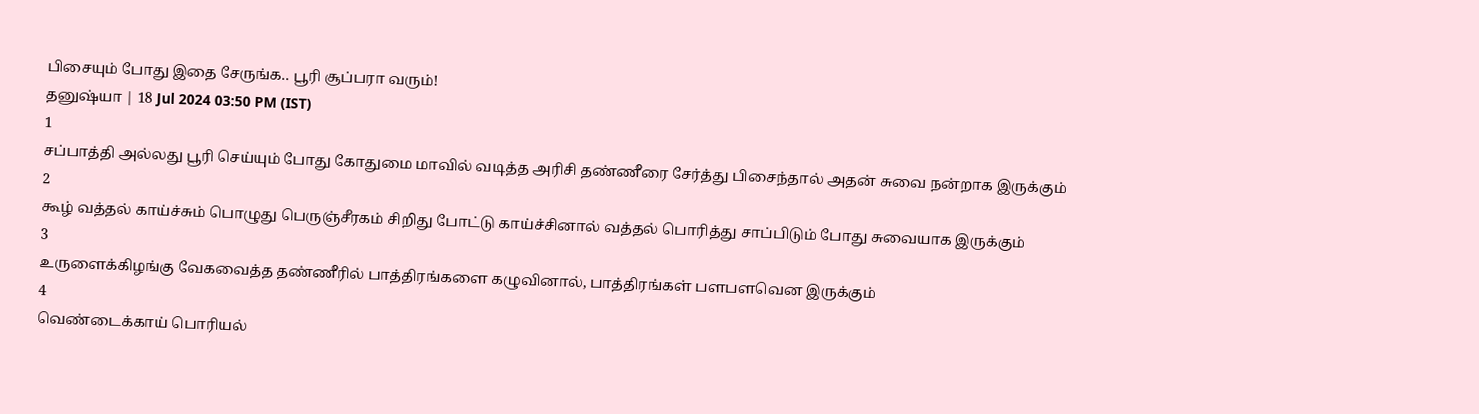பிசையும் போது இதை சேருங்க.. பூரி சூப்பரா வரும்!
தனுஷ்யா | 18 Jul 2024 03:50 PM (IST)
1
சப்பாத்தி அல்லது பூரி செய்யும் போது கோதுமை மாவில் வடித்த அரிசி தண்ணீரை சேர்த்து பிசைந்தால் அதன் சுவை நன்றாக இருக்கும்
2
கூழ் வத்தல் காய்ச்சும் பொழுது பெருஞ்சீரகம் சிறிது போட்டு காய்ச்சினால் வத்தல் பொரித்து சாப்பிடும் போது சுவையாக இருக்கும்
3
உருளைக்கிழங்கு வேகவைத்த தண்ணீரில் பாத்திரங்களை கழுவினால், பாத்திரங்கள் பளபளவென இருக்கும்
4
வெண்டைக்காய் பொரியல்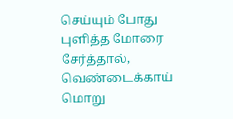செய்யும் போது புளித்த மோரை சேர்த்தால், வெண்டைக்காய் மொறு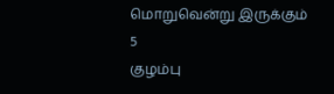மொறுவென்று இருக்கும்
5
குழம்பு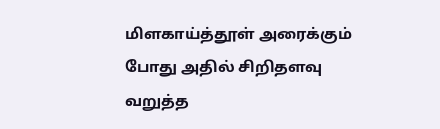மிளகாய்த்தூள் அரைக்கும் போது அதில் சிறிதளவு வறுத்த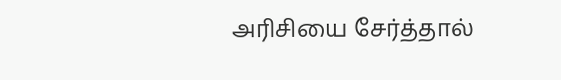அரிசியை சேர்த்தால்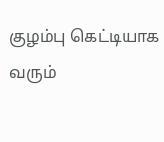குழம்பு கெட்டியாக வரும்